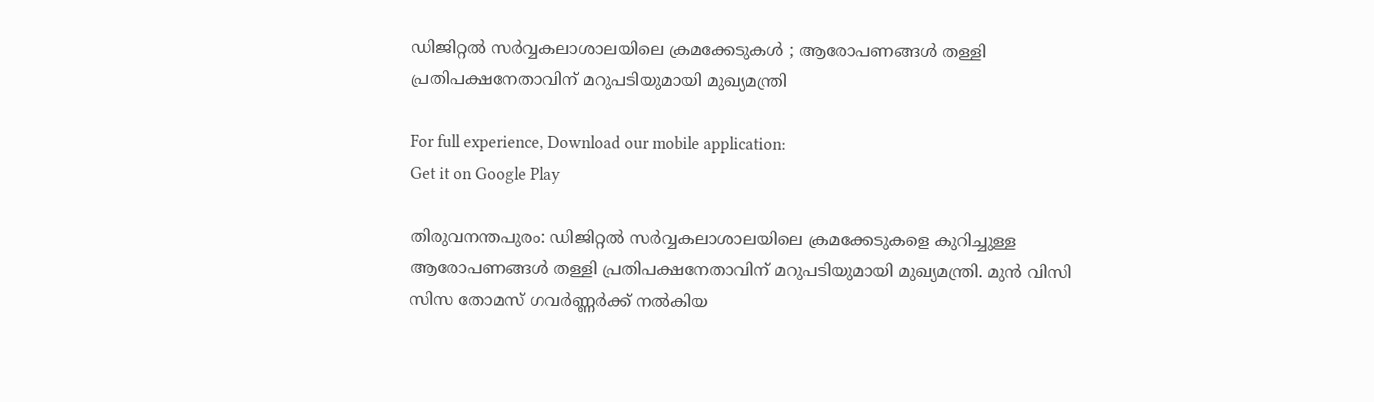ഡിജിറ്റൽ സർവ്വകലാശാലയിലെ ക്രമക്കേടുകൾ ; ആരോപണങ്ങൾ തള്ളി പ്രതിപക്ഷനേതാവിന് മറുപടിയുമായി മുഖ്യമന്ത്രി

For full experience, Download our mobile application:
Get it on Google Play

തിരുവനന്തപുരം: ഡിജിറ്റൽ സർവ്വകലാശാലയിലെ ക്രമക്കേടുകളെ കുറിച്ചുള്ള ആരോപണങ്ങൾ തള്ളി പ്രതിപക്ഷനേതാവിന് മറുപടിയുമായി മുഖ്യമന്ത്രി. മുൻ വിസി സിസ തോമസ് ഗവർണ്ണർക്ക് നൽകിയ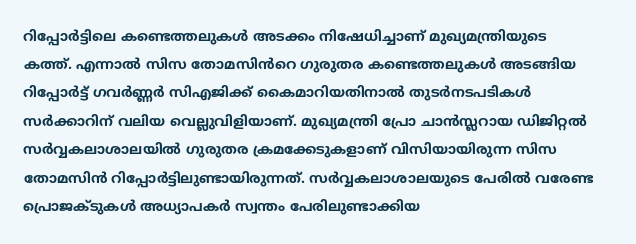റിപ്പോർട്ടിലെ കണ്ടെത്തലുകൾ അടക്കം നിഷേധിച്ചാണ് മുഖ്യമന്ത്രിയുടെ കത്ത്. എന്നാൽ സിസ തോമസിൻറെ ഗുരുതര കണ്ടെത്തലുകൾ അടങ്ങിയ റിപ്പോർട്ട് ഗവർണ്ണർ സിഎജിക്ക് കൈമാറിയതിനാൽ തുടർനടപടികൾ സർക്കാറിന് വലിയ വെല്ലുവിളിയാണ്. മുഖ്യമന്ത്രി പ്രോ ചാൻസ്ലറായ ഡിജിറ്റൽ സർവ്വകലാശാലയിൽ ഗുരുതര ക്രമക്കേടുകളാണ് വിസിയായിരുന്ന സിസ തോമസിൻ റിപ്പോർട്ടിലുണ്ടായിരുന്നത്. സർവ്വകലാശാലയുടെ പേരിൽ വരേണ്ട പ്രൊജക്ടുകൾ അധ്യാപകർ സ്വന്തം പേരിലുണ്ടാക്കിയ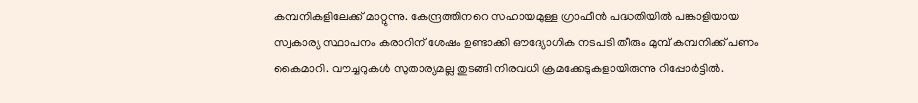കമ്പനികളിലേക്ക് മാറ്റുന്നു. കേന്ദ്രത്തിനറെ സഹായമുള്ള ഗ്രാഫീൻ പദ്ധതിയിൽ പങ്കാളിയായ സ്വകാര്യ സ്ഥാപനം കരാറിന് ശേഷം ഉണ്ടാക്കി ഔദ്യോഗിക നടപടി തീരും മുമ്പ് കമ്പനിക്ക് പണം കൈമാറി. വൗച്ചറുകൾ സുതാര്യമല്ല തുടങ്ങി നിരവധി ക്രമക്കേടുകളായിരുന്നു റിപ്പോർട്ടിൽ.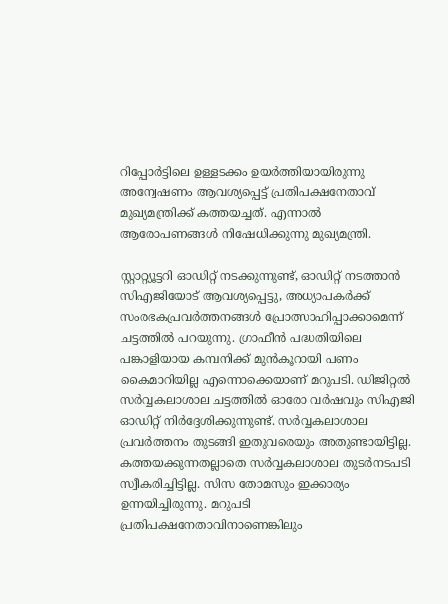റിപ്പോർട്ടിലെ ഉള്ളടക്കം ഉയർത്തിയായിരുന്നു അന്വേഷണം ആവശ്യപ്പെട്ട് പ്രതിപക്ഷനേതാവ് മുഖ്യമന്ത്രിക്ക് കത്തയച്ചത്. എന്നാൽ ആരോപണങ്ങൾ നിഷേധിക്കുന്നു മുഖ്യമന്ത്രി.

സ്റ്റാറ്റ്യൂട്ടറി ഓഡിറ്റ് നടക്കുന്നുണ്ട്, ഓഡിറ്റ് നടത്താൻ സിഎജിയോട് ആവശ്യപ്പെട്ടു, അധ്യാപകർക്ക് സംരഭകപ്രവർത്തനങ്ങൾ പ്രോത്സാഹിപ്പാക്കാമെന്ന് ചട്ടത്തിൽ പറയുന്നു. ഗ്രാഫീൻ പദ്ധതിയിലെ പങ്കാളിയായ കമ്പനിക്ക് മുൻകൂറായി പണം കൈമാറിയില്ല എന്നൊക്കെയാണ് മറുപടി. ഡിജിറ്റൽ സർവ്വകലാശാല ചട്ടത്തിൽ ഓരോ വർഷവും സിഎജി ഓഡിറ്റ് നിർദ്ദേശിക്കുന്നുണ്ട്. സർവ്വകലാശാല പ്രവർത്തനം തുടങ്ങി ഇതുവരെയും അതുണ്ടായിട്ടില്ല. കത്തയക്കുന്നതല്ലാതെ സർവ്വകലാശാല തുടർനടപടി സ്വീകരിച്ചിട്ടില്ല. സിസ തോമസും ഇക്കാര്യം ഉന്നയിച്ചിരുന്നു. മറുപടി പ്രതിപക്ഷനേതാവിനാണെങ്കിലും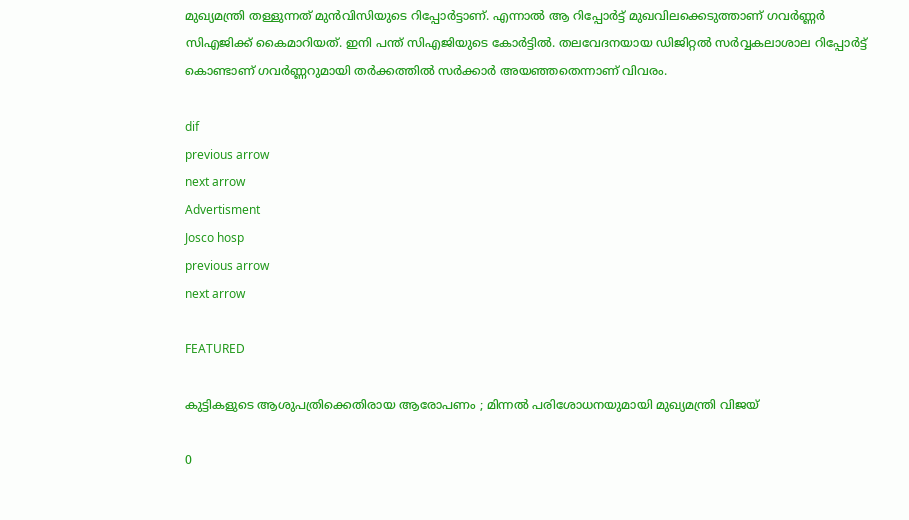മുഖ്യമന്ത്രി തള്ളുന്നത് മുൻവിസിയുടെ റിപ്പോർട്ടാണ്. എന്നാൽ ആ റിപ്പോർട്ട് മുഖവിലക്കെടുത്താണ് ഗവർണ്ണർ സിഎജിക്ക് കൈമാറിയത്. ഇനി പന്ത് സിഎജിയുടെ കോർട്ടിൽ. തലവേദനയായ ഡിജിറ്റൽ സർവ്വകലാശാല റിപ്പോർട്ട് കൊണ്ടാണ് ഗവർണ്ണറുമായി തർക്കത്തിൽ സർക്കാർ അയഞ്ഞതെന്നാണ് വിവരം.

dif
previous arrow
next arrow
Advertisment
Josco hosp
previous arrow
next arrow

FEATURED

കുട്ടികളുടെ ആശുപത്രിക്കെതിരായ ആരോപണം ; മിന്നൽ പരിശോധനയുമായി മുഖ്യമന്ത്രി വിജയ്

0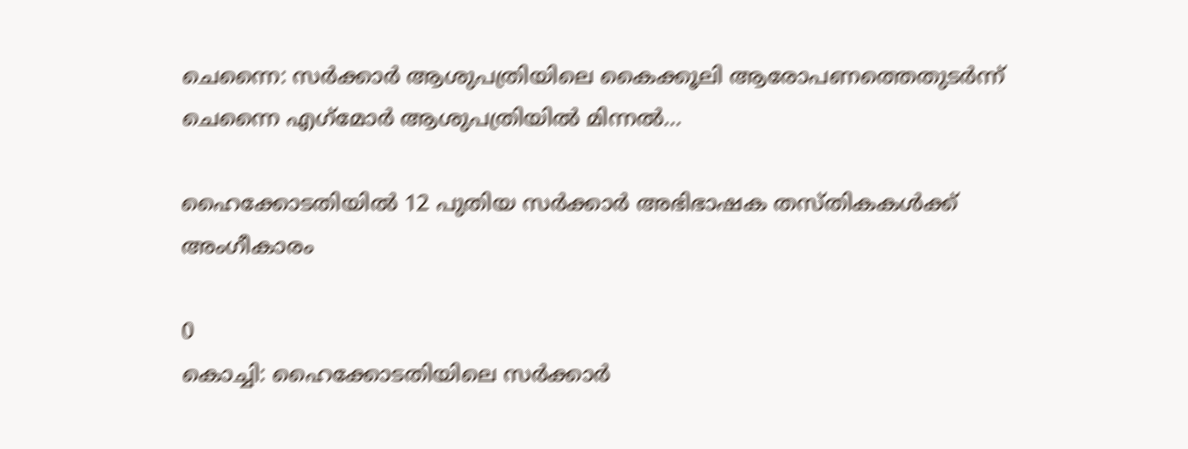ചെന്നൈ: സര്‍ക്കാര്‍ ആശുപത്രിയിലെ കൈക്കൂലി ആരോപണത്തെതുടര്‍ന്ന് ചെന്നൈ എഗ്‌മോര്‍ ആശുപത്രിയില്‍ മിന്നല്‍...

ഹൈക്കോടതിയിൽ 12 പുതിയ സർക്കാർ അഭിഭാഷക തസ്തികകൾക്ക് അംഗീകാരം

0
കൊച്ചി: ഹൈക്കോടതിയിലെ സര്‍ക്കാര്‍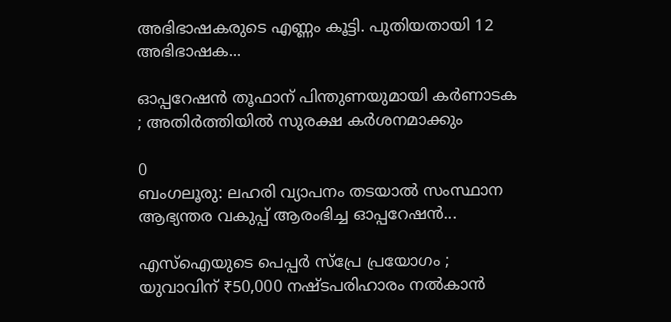അഭിഭാഷകരുടെ എണ്ണം കൂട്ടി. പുതിയതായി 12 അഭിഭാഷക...

ഓപ്പറേഷൻ തൂഫാന് പിന്തുണയുമായി കർണാടക ; അതിർത്തിയിൽ സുരക്ഷ കർശനമാക്കും

0
ബംഗലൂരു: ലഹരി വ്യാപനം തടയാല്‍ സംസ്ഥാന ആഭ്യന്തര വകുപ്പ് ആരംഭിച്ച ഓപ്പറേഷന്‍...

എസ്‌ഐയുടെ പെപ്പർ സ്പ്രേ പ്രയോഗം ; യുവാവിന് ₹50,000 നഷ്ടപരിഹാരം നൽകാൻ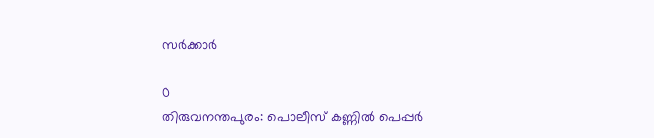സർക്കാർ

0
തിരുവനന്തപുരം: പൊലീസ് കണ്ണില്‍ പെപ്പര്‍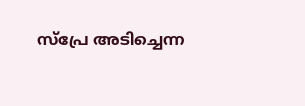സ്‌പ്രേ അടിച്ചെന്ന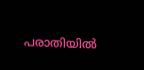പരാതിയില്‍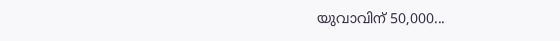യുവാവിന് 50,000...